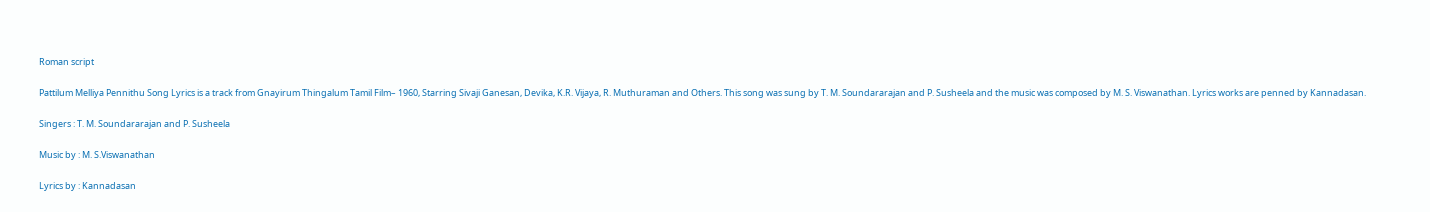Roman script

Pattilum Melliya Pennithu Song Lyrics is a track from Gnayirum Thingalum Tamil Film– 1960, Starring Sivaji Ganesan, Devika, K.R. Vijaya, R. Muthuraman and Others. This song was sung by T. M. Soundararajan and P. Susheela and the music was composed by M. S. Viswanathan. Lyrics works are penned by Kannadasan.

Singers : T. M. Soundararajan and P. Susheela

Music by : M. S.Viswanathan

Lyrics by : Kannadasan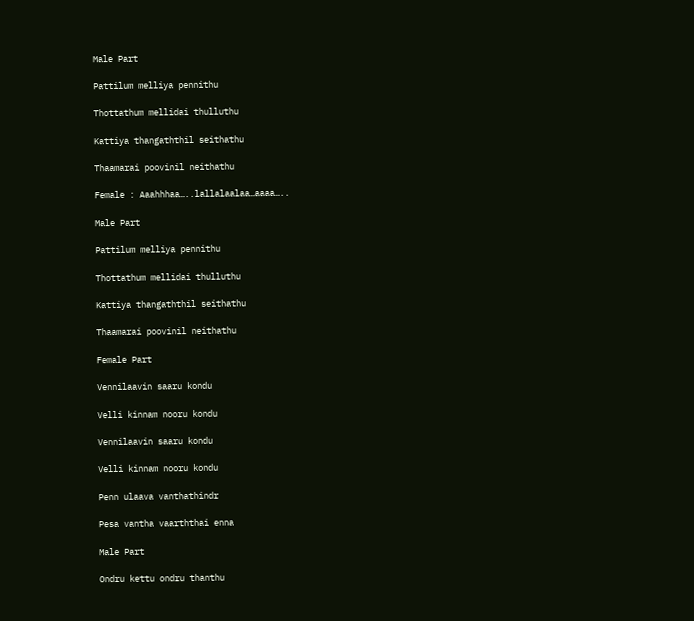Male Part

Pattilum melliya pennithu

Thottathum mellidai thulluthu

Kattiya thangaththil seithathu

Thaamarai poovinil neithathu

Female : Aaahhhaa…..lallalaalaa…aaaa…..

Male Part

Pattilum melliya pennithu

Thottathum mellidai thulluthu

Kattiya thangaththil seithathu

Thaamarai poovinil neithathu

Female Part

Vennilaavin saaru kondu

Velli kinnam nooru kondu

Vennilaavin saaru kondu

Velli kinnam nooru kondu

Penn ulaava vanthathindr

Pesa vantha vaarththai enna

Male Part

Ondru kettu ondru thanthu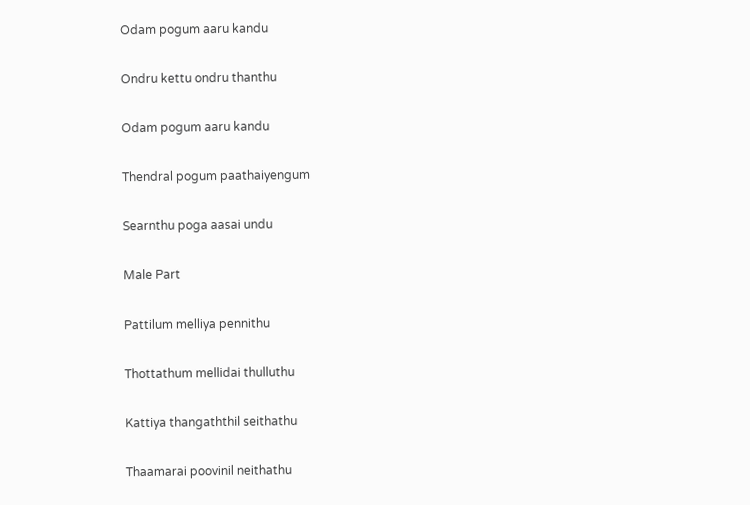Odam pogum aaru kandu

Ondru kettu ondru thanthu

Odam pogum aaru kandu

Thendral pogum paathaiyengum

Searnthu poga aasai undu

Male Part

Pattilum melliya pennithu

Thottathum mellidai thulluthu

Kattiya thangaththil seithathu

Thaamarai poovinil neithathu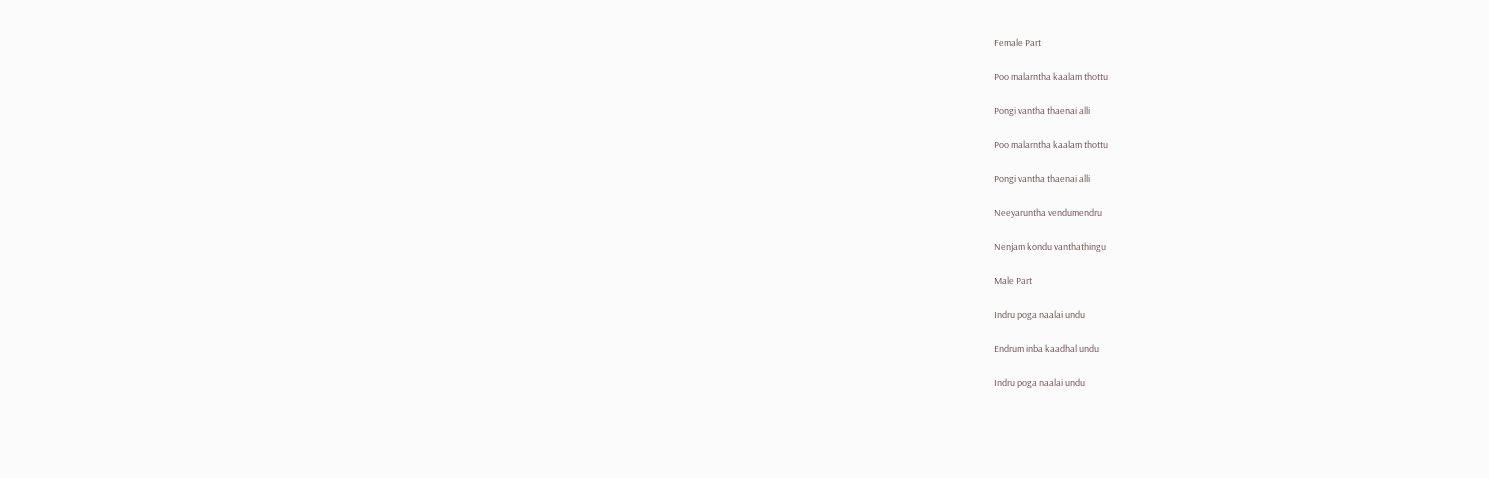Female Part

Poo malarntha kaalam thottu

Pongi vantha thaenai alli

Poo malarntha kaalam thottu

Pongi vantha thaenai alli

Neeyaruntha vendumendru

Nenjam kondu vanthathingu

Male Part

Indru poga naalai undu

Endrum inba kaadhal undu

Indru poga naalai undu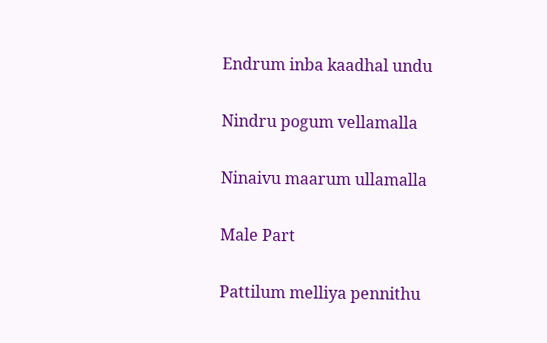Endrum inba kaadhal undu

Nindru pogum vellamalla

Ninaivu maarum ullamalla

Male Part

Pattilum melliya pennithu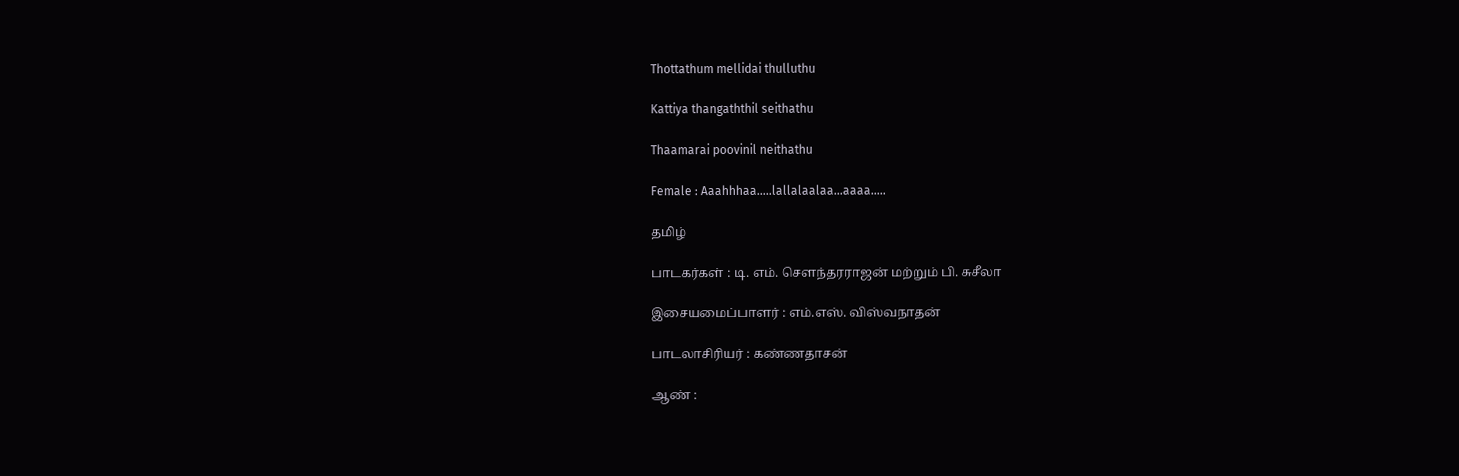Thottathum mellidai thulluthu

Kattiya thangaththil seithathu

Thaamarai poovinil neithathu

Female : Aaahhhaa…..lallalaalaa…aaaa…..

தமிழ்

பாடகர்கள் : டி. எம். சௌந்தரராஜன் மற்றும் பி. சுசீலா

இசையமைப்பாளர் : எம்.எஸ். விஸ்வநாதன்

பாடலாசிரியர் : கண்ணதாசன்

ஆண் :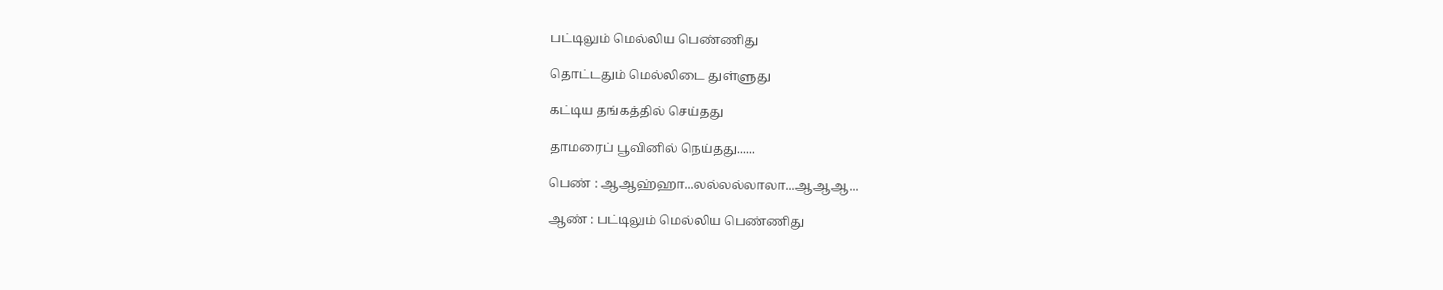பட்டிலும் மெல்லிய பெண்ணிது

தொட்டதும் மெல்லிடை துள்ளுது

கட்டிய தங்கத்தில் செய்தது

தாமரைப் பூவினில் நெய்தது......

பெண் : ஆஆஹ்ஹா...லல்லல்லாலா...ஆஆஆ...

ஆண் : பட்டிலும் மெல்லிய பெண்ணிது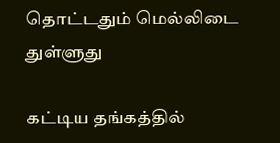தொட்டதும் மெல்லிடை துள்ளுது

கட்டிய தங்கத்தில்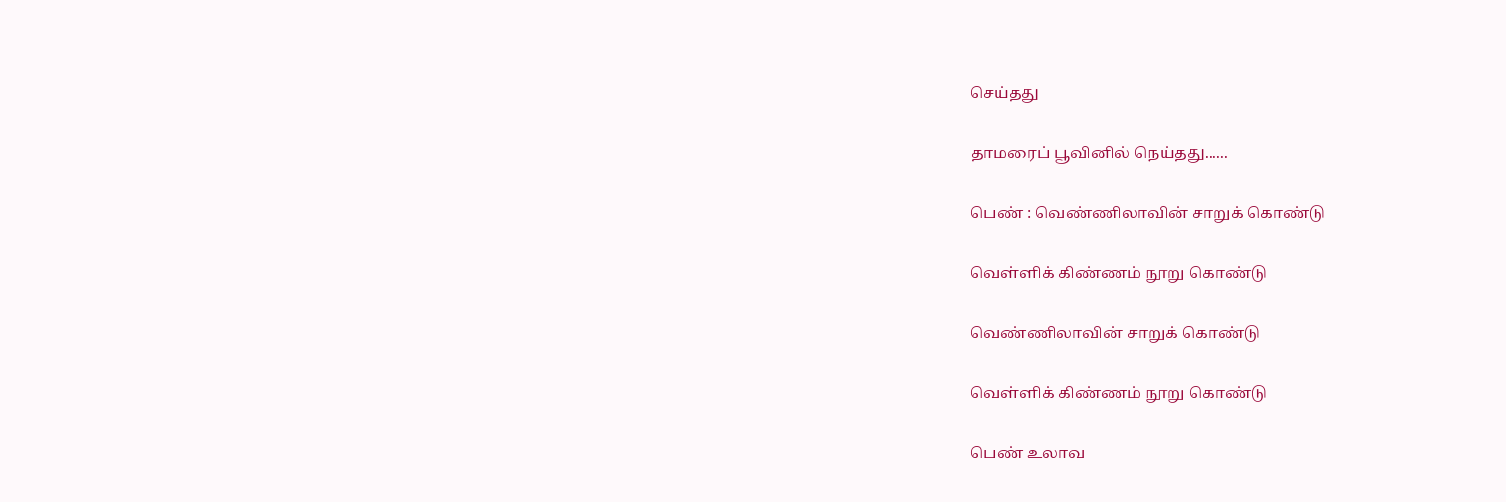செய்தது

தாமரைப் பூவினில் நெய்தது......

பெண் : வெண்ணிலாவின் சாறுக் கொண்டு

வெள்ளிக் கிண்ணம் நூறு கொண்டு

வெண்ணிலாவின் சாறுக் கொண்டு

வெள்ளிக் கிண்ணம் நூறு கொண்டு

பெண் உலாவ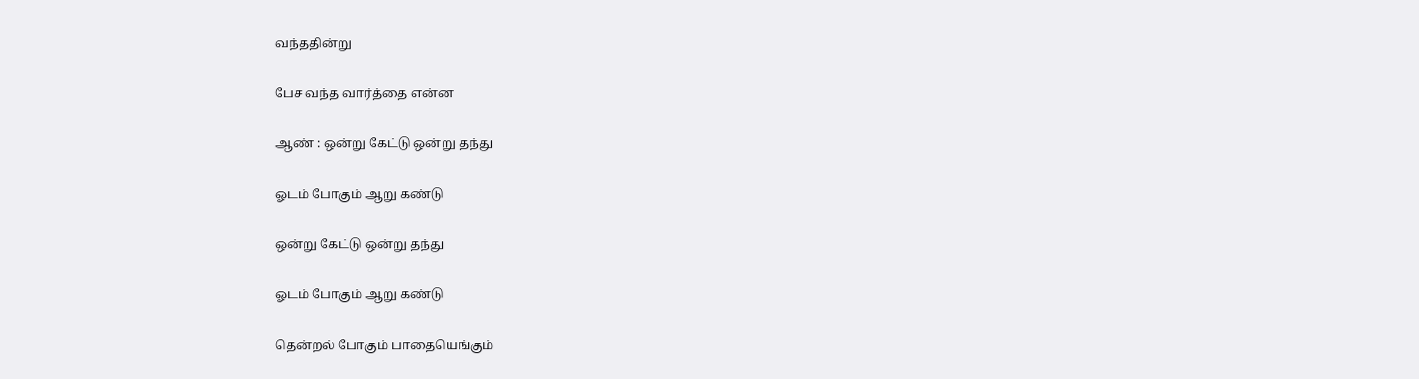வந்ததின்று

பேச வந்த வார்த்தை என்ன

ஆண் : ஒன்று கேட்டு ஒன்று தந்து

ஓடம் போகும் ஆறு கண்டு

ஒன்று கேட்டு ஒன்று தந்து

ஓடம் போகும் ஆறு கண்டு

தென்றல் போகும் பாதையெங்கும்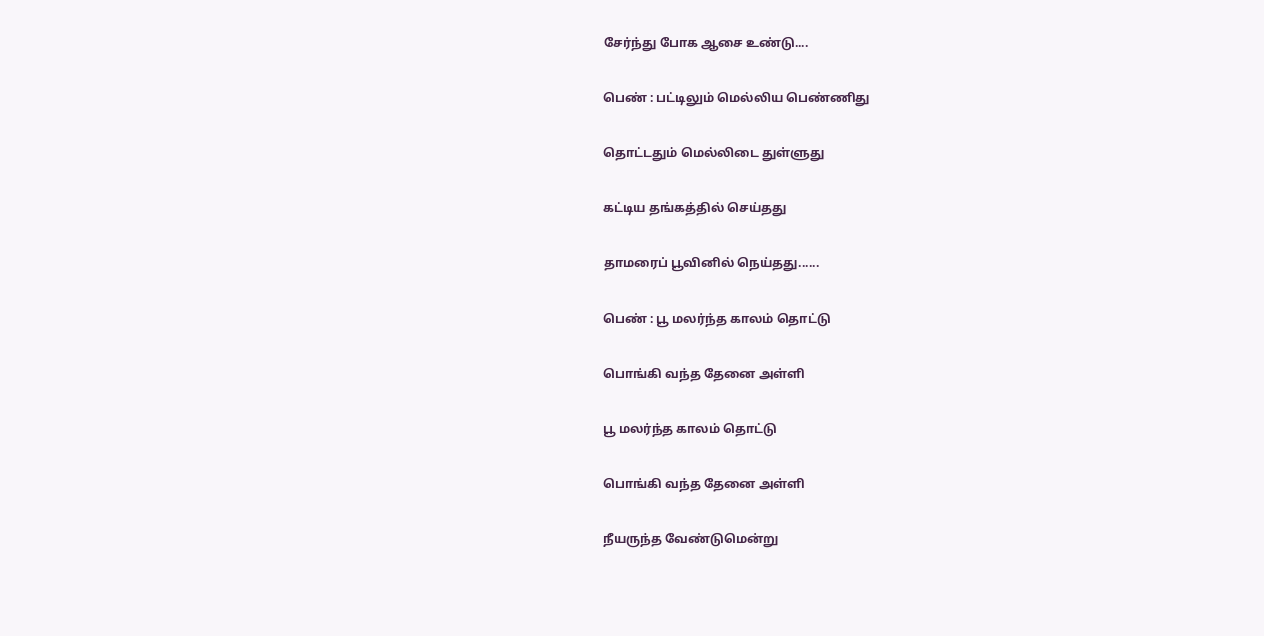சேர்ந்து போக ஆசை உண்டு....

பெண் : பட்டிலும் மெல்லிய பெண்ணிது

தொட்டதும் மெல்லிடை துள்ளுது

கட்டிய தங்கத்தில் செய்தது

தாமரைப் பூவினில் நெய்தது......

பெண் : பூ மலர்ந்த காலம் தொட்டு

பொங்கி வந்த தேனை அள்ளி

பூ மலர்ந்த காலம் தொட்டு

பொங்கி வந்த தேனை அள்ளி

நீயருந்த வேண்டுமென்று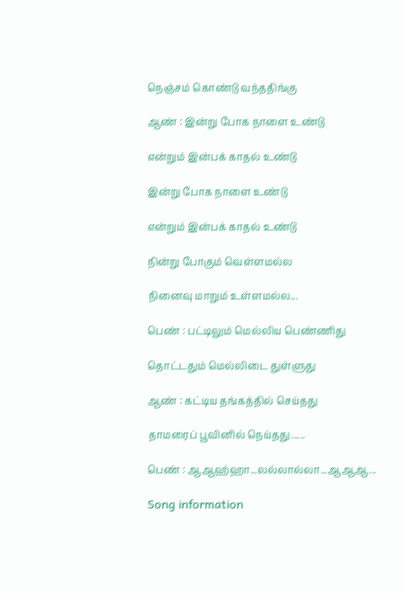நெஞ்சம் கொண்டு வந்ததிங்கு

ஆண் : இன்று போக நாளை உண்டு

என்றும் இன்பக் காதல் உண்டு

இன்று போக நாளை உண்டு

என்றும் இன்பக் காதல் உண்டு

நின்று போகும் வெள்ளமல்ல

நினைவு மாறும் உள்ளமல்ல...

பெண் : பட்டிலும் மெல்லிய பெண்ணிது

தொட்டதும் மெல்லிடை துள்ளுது

ஆண் : கட்டிய தங்கத்தில் செய்தது

தாமரைப் பூவினில் நெய்தது......

பெண் : ஆஆஹ்ஹா...லல்லால்லா...ஆஆஆ...

Song information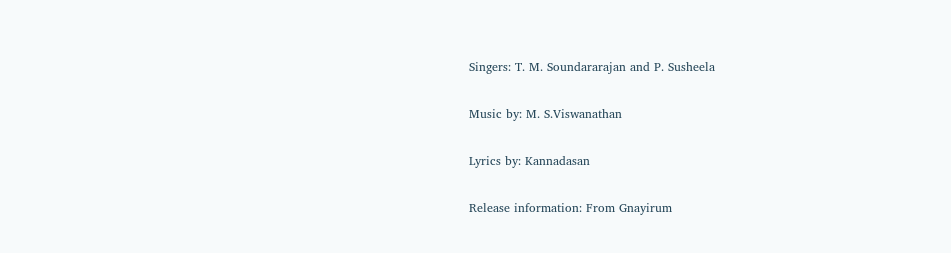Singers: T. M. Soundararajan and P. Susheela

Music by: M. S.Viswanathan

Lyrics by: Kannadasan

Release information: From Gnayirum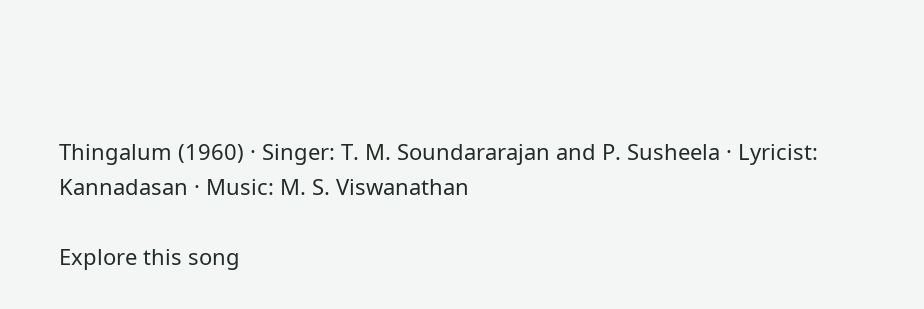Thingalum (1960) · Singer: T. M. Soundararajan and P. Susheela · Lyricist: Kannadasan · Music: M. S. Viswanathan

Explore this song